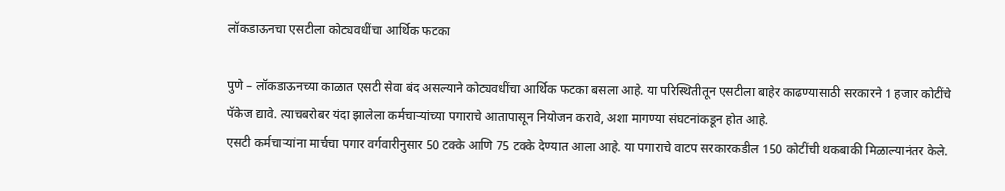लॉकडाऊनचा एसटीला कोट्यवधींचा आर्थिक फटका

पुणे – लॉकडाऊनच्या काळात एसटी सेवा बंद असल्याने कोट्यवधींचा आर्थिक फटका बसला आहे. या परिस्थितीतून एसटीला बाहेर काढण्यासाठी सरकारने 1 हजार कोटींचे पॅकेज द्यावे. त्याचबरोबर यंदा झालेला कर्मचाऱ्यांच्या पगाराचे आतापासून नियोजन करावे, अशा मागण्या संघटनांकडून होत आहे.
एसटी कर्मचाऱ्यांना मार्चचा पगार वर्गवारीनुसार 50 टक्के आणि 75 टक्के देण्यात आला आहे. या पगाराचे वाटप सरकारकडील 150 कोटींची थकबाकी मिळाल्यानंतर केले.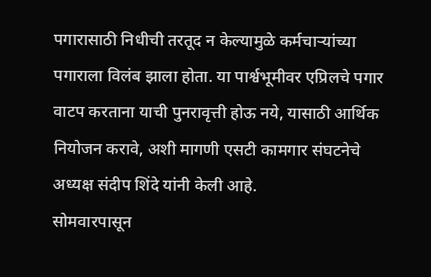पगारासाठी निधीची तरतूद न केल्यामुळे कर्मचाऱ्यांच्या पगाराला विलंब झाला होता. या पार्श्वभूमीवर एप्रिलचे पगार वाटप करताना याची पुनरावृत्ती होऊ नये, यासाठी आर्थिक नियोजन करावे, अशी मागणी एसटी कामगार संघटनेचे अध्यक्ष संदीप शिंदे यांनी केली आहे.
सोमवारपासून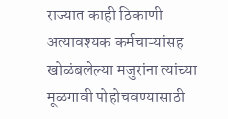राज्यात काही ठिकाणी अत्यावश्यक कर्मचाऱ्यांसह खोळंबलेल्या मजुरांना त्यांच्या मूळगावी पोहोचवण्यासाठी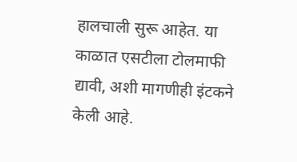हालचाली सुरू आहेत. या काळात एसटीला टोलमाफी द्यावी, अशी मागणीही इंटकने केली आहे.